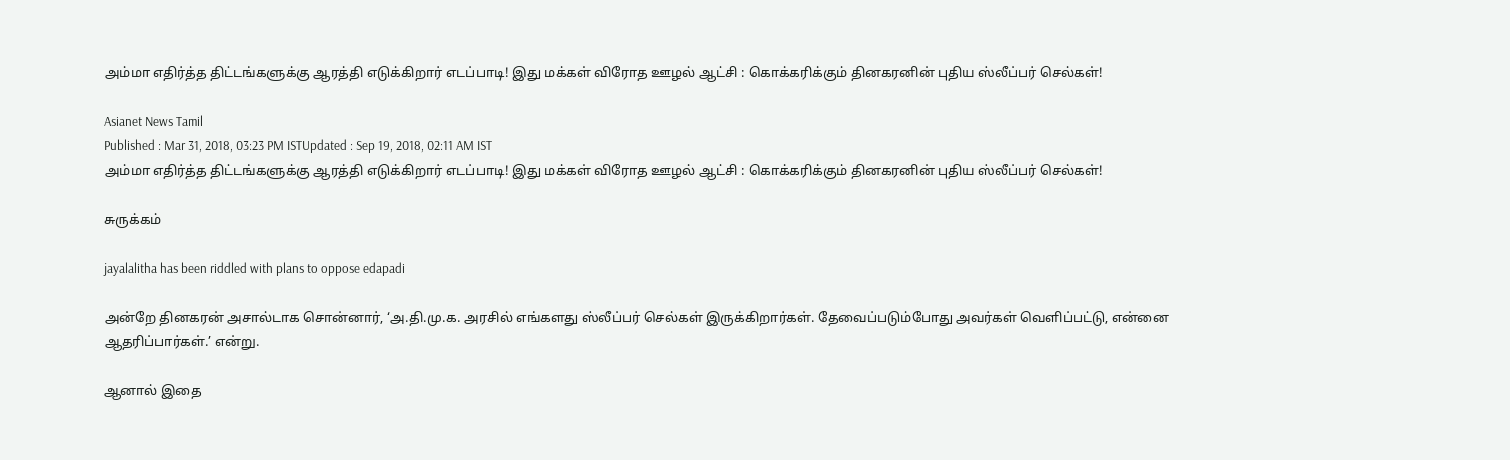அம்மா எதிர்த்த திட்டங்களுக்கு ஆரத்தி எடுக்கிறார் எடப்பாடி! இது மக்கள் விரோத ஊழல் ஆட்சி : கொக்கரிக்கும் தினகரனின் புதிய ஸ்லீப்பர் செல்கள்!

Asianet News Tamil
Published : Mar 31, 2018, 03:23 PM ISTUpdated : Sep 19, 2018, 02:11 AM IST
அம்மா எதிர்த்த திட்டங்களுக்கு ஆரத்தி எடுக்கிறார் எடப்பாடி! இது மக்கள் விரோத ஊழல் ஆட்சி : கொக்கரிக்கும் தினகரனின் புதிய ஸ்லீப்பர் செல்கள்!

சுருக்கம்

jayalalitha has been riddled with plans to oppose edapadi

அன்றே தினகரன் அசால்டாக சொன்னார், ‘அ.தி.மு.க. அரசில் எங்களது ஸ்லீப்பர் செல்கள் இருக்கிறார்கள். தேவைப்படும்போது அவர்கள் வெளிப்பட்டு, என்னை ஆதரிப்பார்கள்.’ என்று.

ஆனால் இதை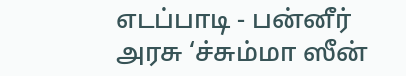எடப்பாடி - பன்னீர் அரசு ‘ச்சும்மா ஸீன்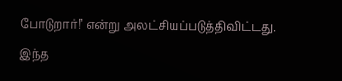போடுறார்!’ என்று அலட்சியப்படுத்திவிட்டது. இந்த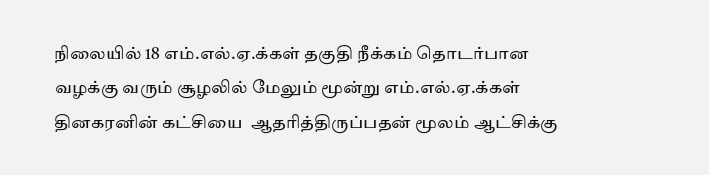நிலையில் 18 எம்.எல்.ஏ.க்கள் தகுதி நீக்கம் தொடர்பான வழக்கு வரும் சூழலில் மேலும் மூன்று எம்.எல்.ஏ.க்கள் தினகரனின் கட்சியை  ஆதரித்திருப்பதன் மூலம் ஆட்சிக்கு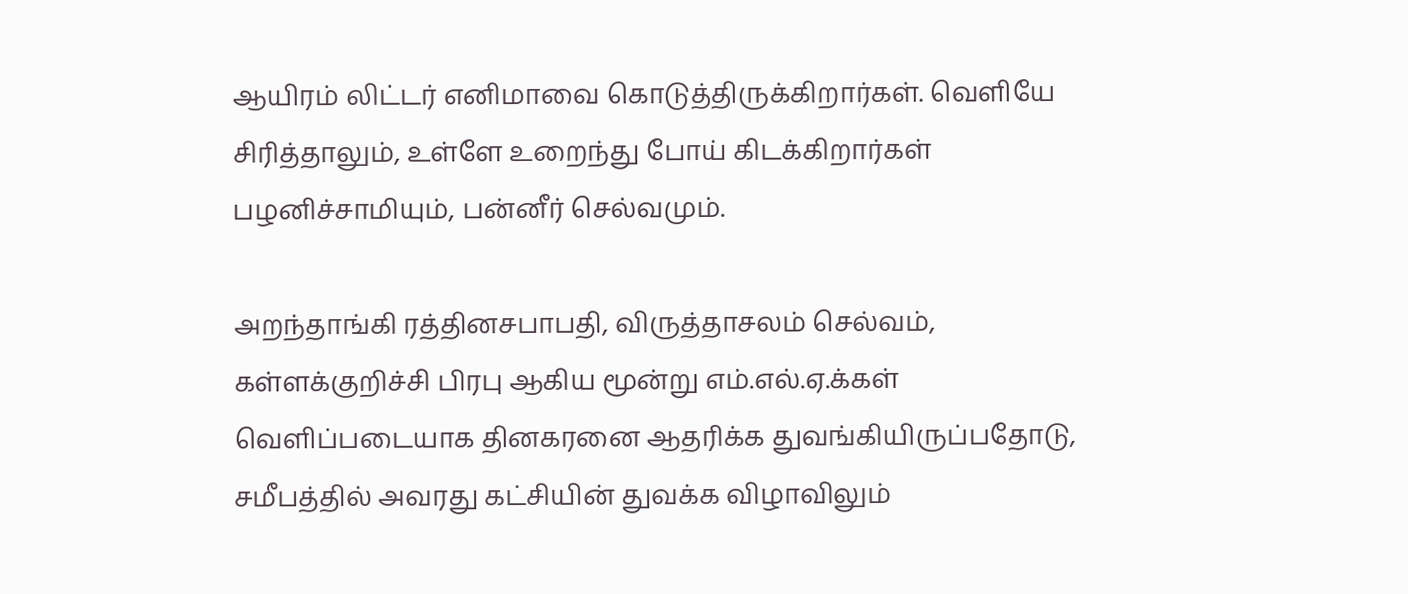ஆயிரம் லிட்டர் எனிமாவை கொடுத்திருக்கிறார்கள். வெளியே சிரித்தாலும், உள்ளே உறைந்து போய் கிடக்கிறார்கள் பழனிச்சாமியும், பன்னீர் செல்வமும்.

அறந்தாங்கி ரத்தினசபாபதி, விருத்தாசலம் செல்வம், கள்ளக்குறிச்சி பிரபு ஆகிய மூன்று எம்.எல்.ஏ.க்கள் வெளிப்படையாக தினகரனை ஆதரிக்க துவங்கியிருப்பதோடு, சமீபத்தில் அவரது கட்சியின் துவக்க விழாவிலும்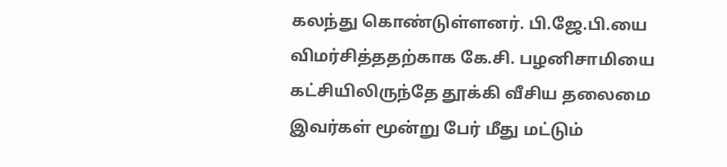கலந்து கொண்டுள்ளனர். பி.ஜே.பி.யை விமர்சித்ததற்காக கே.சி. பழனிசாமியை கட்சியிலிருந்தே தூக்கி வீசிய தலைமை இவர்கள் மூன்று பேர் மீது மட்டும்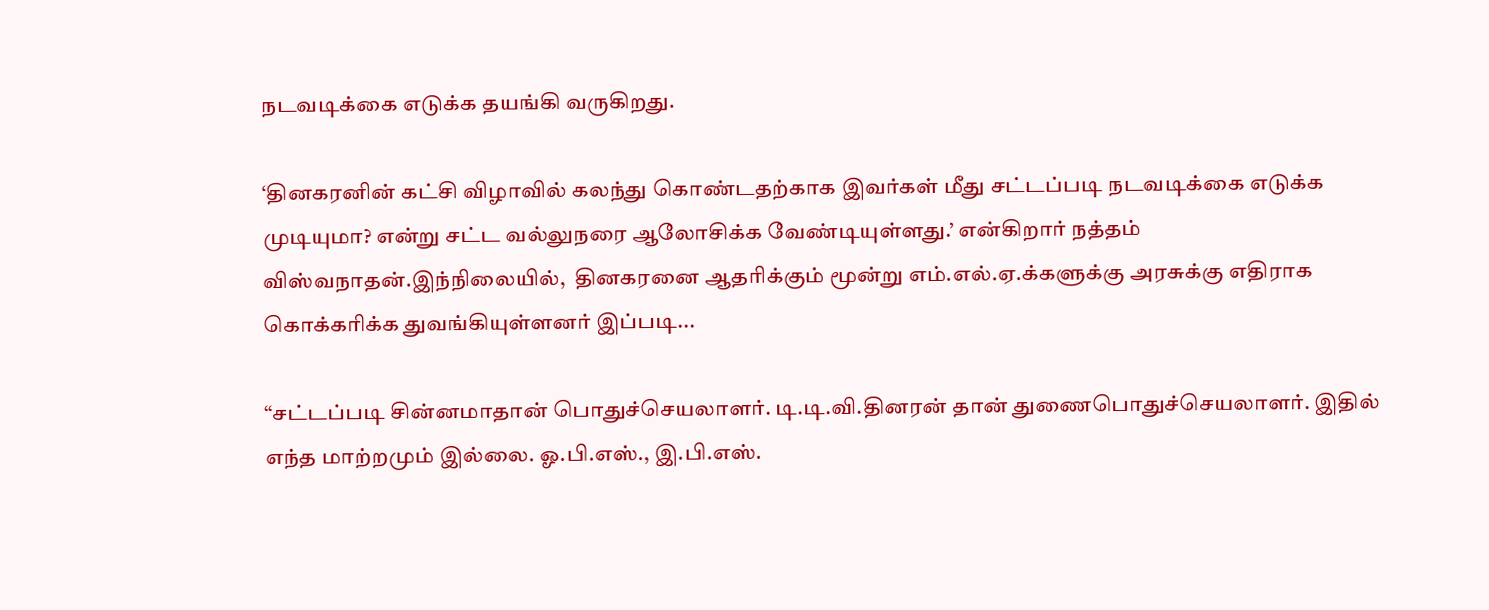நடவடிக்கை எடுக்க தயங்கி வருகிறது.

‘தினகரனின் கட்சி விழாவில் கலந்து கொண்டதற்காக இவர்கள் மீது சட்டப்படி நடவடிக்கை எடுக்க முடியுமா? என்று சட்ட வல்லுநரை ஆலோசிக்க வேண்டியுள்ளது.’ என்கிறார் நத்தம் விஸ்வநாதன்.இந்நிலையில்,  தினகரனை ஆதரிக்கும் மூன்று எம்.எல்.ஏ.க்களுக்கு அரசுக்கு எதிராக கொக்கரிக்க துவங்கியுள்ளனர் இப்படி...

“சட்டப்படி சின்னமாதான் பொதுச்செயலாளர். டி.டி.வி.தினரன் தான் துணைபொதுச்செயலாளர். இதில் எந்த மாற்றமும் இல்லை. ஓ.பி.எஸ்., இ.பி.எஸ்.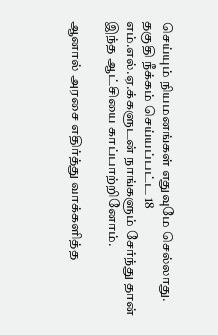செய்யும் நியமனங்கள் எதுவுமே செல்லாது. தகுதி நீக்கம் செய்யப்பட்ட 18 எம்.எல்.ஏ.க்களுடன் நாங்களும் சேர்ந்து தான் இந்த ஆட்சியை காப்பாற்றினோம்.

ஆனால் அரசை எதிர்த்து வாக்களித்த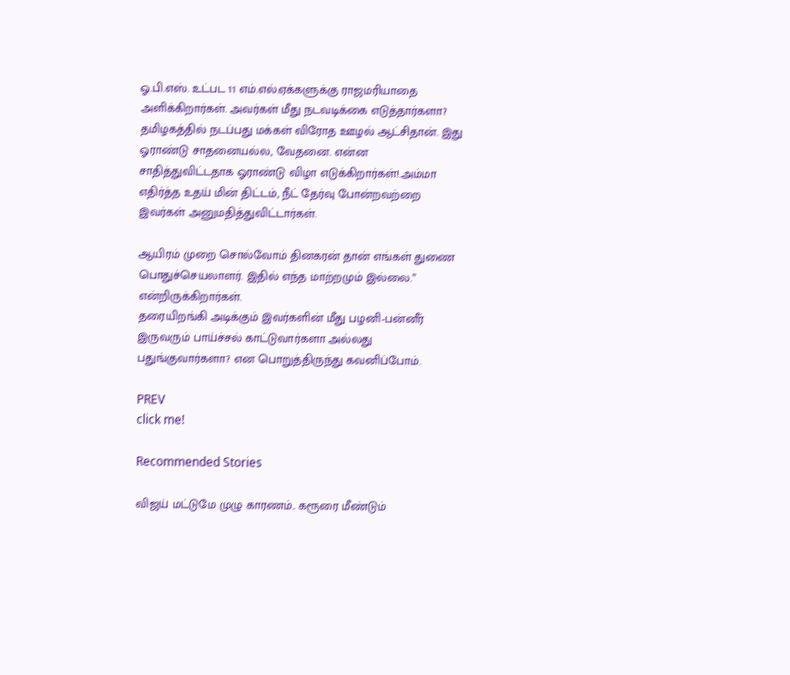ஓ.பி.எஸ். உட்பட 11 எம்.எல்.ஏக்களுக்கு ராஜமரியாதை அளிக்கிறார்கள். அவர்கள் மீது நடவடிக்கை எடுத்தார்களா?
தமிழகத்தில் நடப்பது மக்கள் விரோத ஊழல் ஆட்சிதான். இது ஓராண்டு சாதனையல்ல, வேதனை. என்ன சாதித்துவிட்டதாக ஓராண்டு விழா எடுக்கிறார்கள்!.அம்மா எதிர்த்த உதய் மின் திட்டம், நீட் தேர்வு போன்றவற்றை இவர்கள் அனுமதித்துவிட்டார்கள்.

ஆயிரம் முறை சொல்வோம் தினகரன் தான் எங்கள் துணை பொதுச்செயலாளர். இதில் எந்த மாற்றமும் இல்லை.” என்றிருக்கிறார்கள்.
தரையிறங்கி அடிக்கும் இவர்களின் மீது பழனி-பன்னீர் இருவரும் பாய்ச்சல் காட்டுவார்களா அல்லது பதுங்குவார்களா? என பொறுத்திருந்து கவனிப்போம்.

PREV
click me!

Recommended Stories

விஜய் மட்டுமே முழு காரணம்.. கரூரை மீண்டும்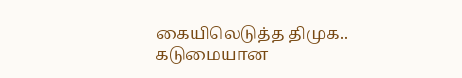கையிலெடுத்த திமுக.. கடுமையான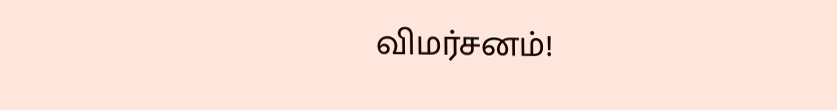விமர்சனம்!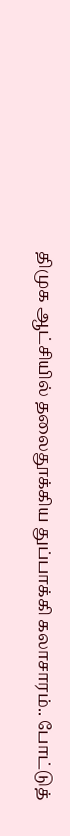திமுக ஆட்சியில் தலைதூக்கிய துப்பாக்கி கலாசாரம்.. போட்டுத்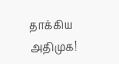தாக்கிய அதிமுக!